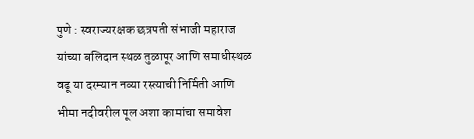पुणे : स्वराज्यरक्षक छत्रपती संभाजी महाराज यांच्या बलिदान स्थळ तुळापूर आणि समाधीस्थळ वढू या दरम्यान नव्या रस्त्याची निर्मिती आणि भीमा नदीवरील पूल अशा कामांचा समावेश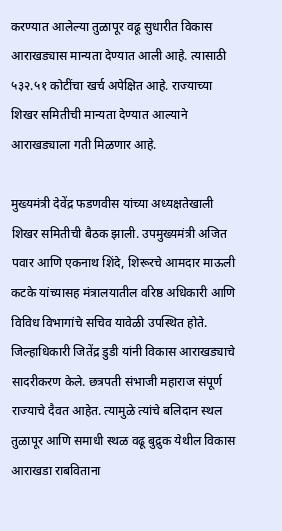करण्यात आलेल्या तुळापूर वढू सुधारीत विकास आराखड्यास मान्यता देण्यात आली आहे. त्यासाठी ५३२.५१ कोटींचा खर्च अपेक्षित आहे. राज्याच्या शिखर समितीची मान्यता देण्यात आल्याने आराखड्याला गती मिळणार आहे.

मुख्यमंत्री देवेंद्र फडणवीस यांच्या अध्यक्षतेखाली शिखर समितीची बैठक झाली. उपमुख्यमंत्री अजित पवार आणि एकनाथ शिंदे, शिरूरचे आमदार माऊली कटके यांच्यासह मंत्रालयातील वरिष्ठ अधिकारी आणि विविध विभागांचे सचिव यावेळी उपस्थित होते. जिल्हाधिकारी जितेंद्र डुडी यांनी विकास आराखड्याचे सादरीकरण केले. छत्रपती संभाजी महाराज संपूर्ण राज्याचे दैवत आहेत. त्यामुळे त्यांचे बलिदान स्थल तुळापूर आणि समाधी स्थळ वढू बुद्रुक येथील विकास आराखडा राबविताना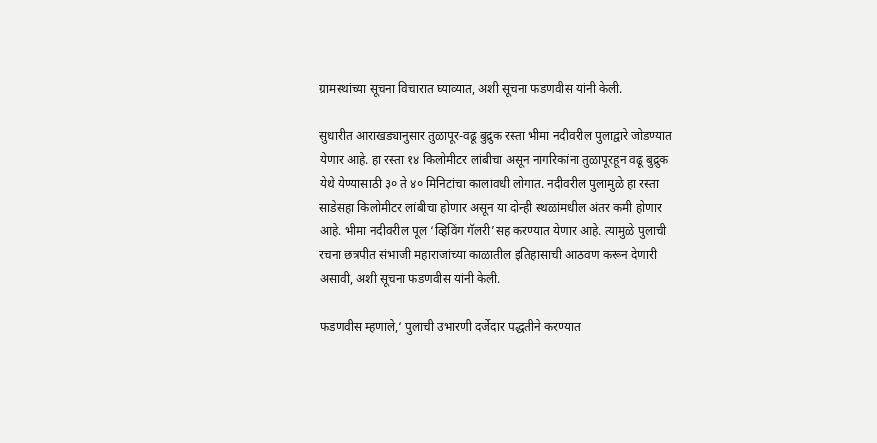ग्रामस्थांच्या सूचना विचारात ‌घ्याव्यात, अशी सूचना फडणवीस यांनी केली.

सुधारीत आराखड्यानुसार तुळापूर-वढू बुद्रुक रस्ता भीमा नदीवरील पुलाद्वारे जोडण्यात येणार आहे. हा रस्ता १४ किलोमीटर लांबीचा असून नागरिकांना तुळापूरहून वढू बुद्रुक येथे येण्यासाठी ३० ते ४० मिनिटांचा कालावधी लोगात. नदीवरील पुलामुळे हा रस्ता साडेसहा किलोमीटर लांबीचा होणार असून या दोन्ही स्थळांमधील अंतर कमी होणार आहे. भीमा नदीवरील पूल ‘व्हिविंग गॅलरी’सह करण्यात येणार आहे. त्यामुळे पुलाची रचना छत्रपीत संभाजी महाराजांच्या काळातील इतिहासाची आठवण करून देणारी असावी, अशी सूचना फडणवीस यांनी केली.

फडणवीस म्हणाले,‘ पुलाची उभारणी दर्जेदार पद्धतीने करण्यात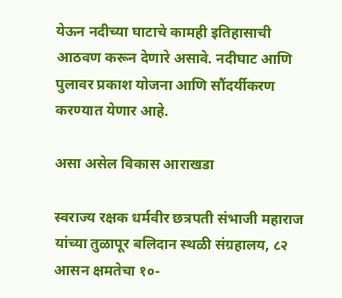येऊन नदीच्या घाटाचे कामही इतिहासाची आठवण करून देणारे असावे. नदीघाट आणि पुलावर प्रकाश योजना आणि सौंदर्यीकरण करण्यात येणार आहे.

असा असेल विकास आराखडा

स्वराज्य रक्षक धर्मवीर छत्रपती संभाजी महाराज यांच्या तुळापूर बलिदान स्थळी संग्रहालय, ८२ आसन क्षमतेचा १०-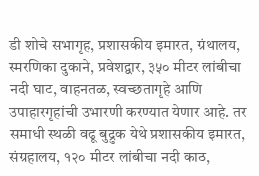डी शोचे सभागृह, प्रशासकीय इमारत, ग्रंथालय, स्मरणिका दुकाने, प्रवेशद्वार, ३५० मीटर लांबीचा नदी घाट, वाहनतळ, स्वच्छतागृहे आणि उपाहारगृहांची उभारणी करण्यात येणार आहे. तर समाधी स्थळी वढू बुद्रुक येथे प्रशासकीय इमारत, संग्रहालय, १२० मीटर लांबीचा नदी काठ,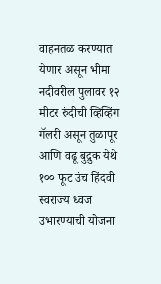वाहनतळ करण्यात येणार असून भीमा नदीवरील पुलावर १२ मीटर रुंदीची व्हिव्हिंग गॅलरी असून तुळापूर आणि वढू बुद्रुक येथे १०० फूट उंच हिंदवी स्वराज्य ध्वज उभारण्याची योजना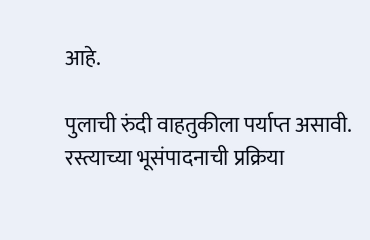आहे.

पुलाची रुंदी वाहतुकीला पर्याप्त असावी. रस्त्याच्या भूसंपादनाची प्रक्रिया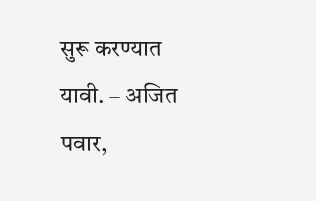सुरू करण्यात यावी. – अजित पवार,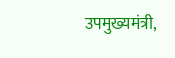उपमुख्यमंत्री,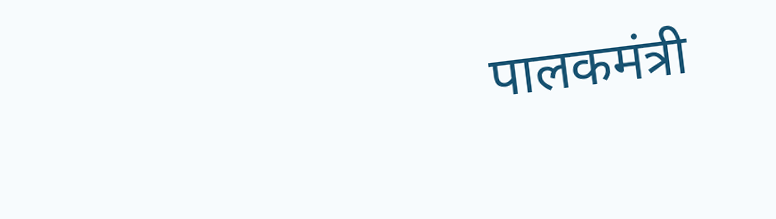पालकमंत्री